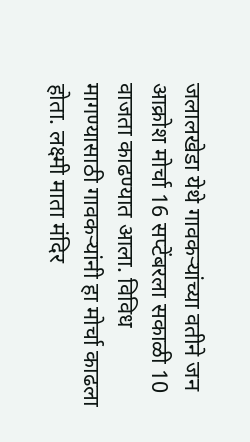जलालखेडा येथे गावकऱ्यांच्या वतीने जन आक्रोश मोर्चा 16 सप्टेंबरला सकाळी 10 वाजता काढण्यात आला. विविध मागण्यासाठी गावकऱ्यांनी हा मोर्चा काढला होता. लक्ष्मी माता मंदिर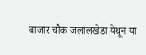बाजार चौक जलालखेडा येथून या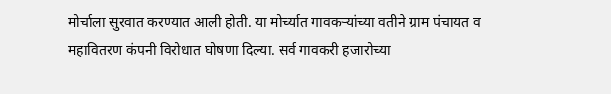मोर्चाला सुरवात करण्यात आली होती. या मोर्च्यात गावकऱ्यांच्या वतीने ग्राम पंचायत व महावितरण कंपनी विरोधात घोषणा दिल्या. सर्व गावकरी हजारोच्या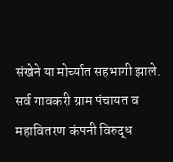संखेने या मोर्च्यात सहभागी झाले. सर्व गावकरी ग्राम पंचायत व महावितरण कंपनी विरुद्ध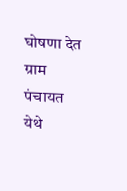घोषणा देत ग्राम पंचायत येथे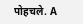पोहचले. A